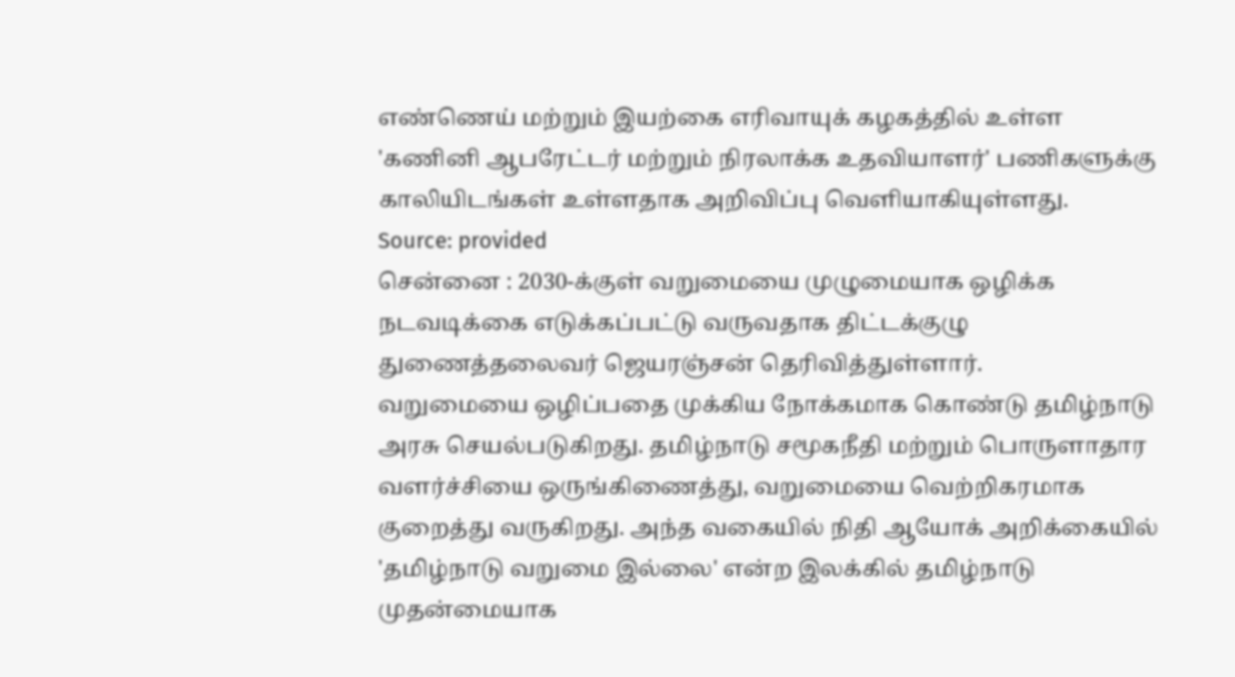எண்ணெய் மற்றும் இயற்கை எரிவாயுக் கழகத்தில் உள்ள 'கணினி ஆபரேட்டர் மற்றும் நிரலாக்க உதவியாளர்' பணிகளுக்கு காலியிடங்கள் உள்ளதாக அறிவிப்பு வெளியாகியுள்ளது.
Source: provided
சென்னை : 2030-க்குள் வறுமையை முழுமையாக ஒழிக்க நடவடிக்கை எடுக்கப்பட்டு வருவதாக திட்டக்குழு துணைத்தலைவர் ஜெயரஞ்சன் தெரிவித்துள்ளார்.
வறுமையை ஒழிப்பதை முக்கிய நோக்கமாக கொண்டு தமிழ்நாடு அரசு செயல்படுகிறது. தமிழ்நாடு சமூகநீதி மற்றும் பொருளாதார வளர்ச்சியை ஒருங்கிணைத்து, வறுமையை வெற்றிகரமாக குறைத்து வருகிறது. அந்த வகையில் நிதி ஆயோக் அறிக்கையில் 'தமிழ்நாடு வறுமை இல்லை' என்ற இலக்கில் தமிழ்நாடு முதன்மையாக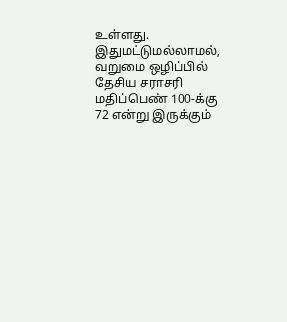உள்ளது. இதுமட்டுமல்லாமல், வறுமை ஒழிப்பில் தேசிய சராசரி மதிப்பெண் 100-க்கு 72 என்று இருக்கும்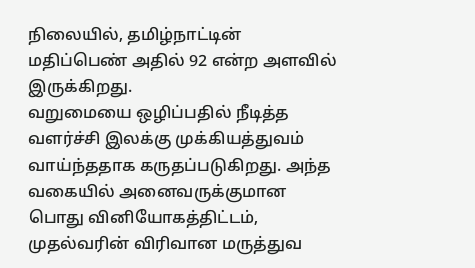நிலையில், தமிழ்நாட்டின் மதிப்பெண் அதில் 92 என்ற அளவில் இருக்கிறது.
வறுமையை ஒழிப்பதில் நீடித்த வளர்ச்சி இலக்கு முக்கியத்துவம் வாய்ந்ததாக கருதப்படுகிறது. அந்த வகையில் அனைவருக்குமான பொது வினியோகத்திட்டம், முதல்வரின் விரிவான மருத்துவ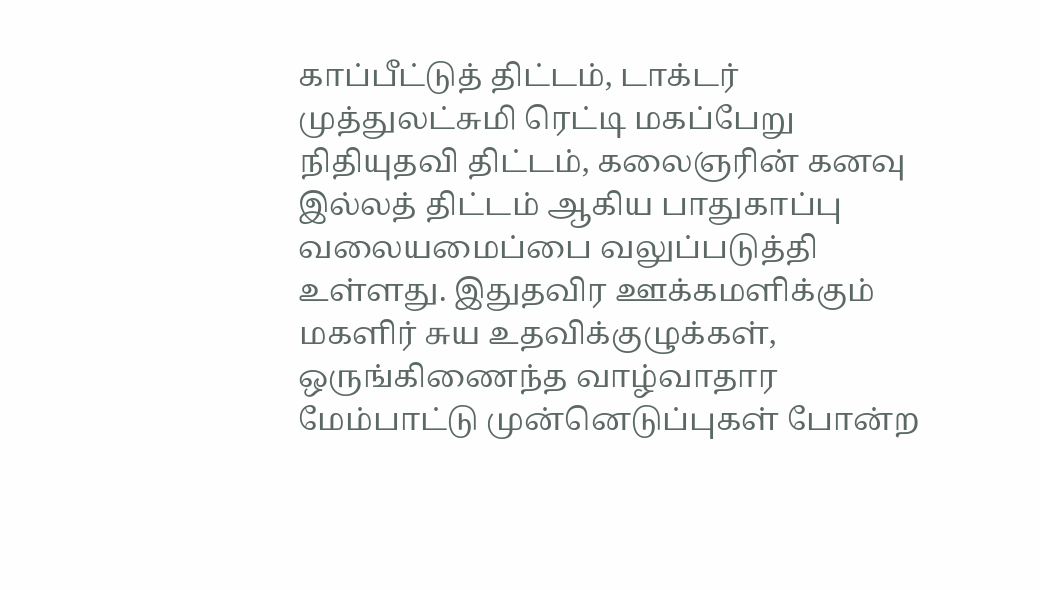காப்பீட்டுத் திட்டம், டாக்டர் முத்துலட்சுமி ரெட்டி மகப்பேறு நிதியுதவி திட்டம், கலைஞரின் கனவு இல்லத் திட்டம் ஆகிய பாதுகாப்பு வலையமைப்பை வலுப்படுத்தி உள்ளது. இதுதவிர ஊக்கமளிக்கும் மகளிர் சுய உதவிக்குழுக்கள், ஒருங்கிணைந்த வாழ்வாதார மேம்பாட்டு முன்னெடுப்புகள் போன்ற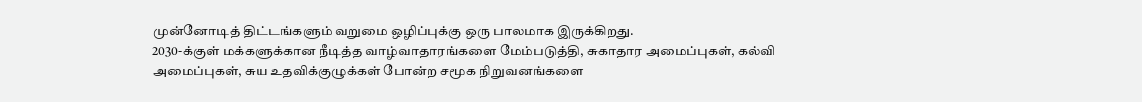முன்னோடித் திட்டங்களும் வறுமை ஒழிப்புக்கு ஒரு பாலமாக இருக்கிறது.
2030-க்குள் மக்களுக்கான நீடித்த வாழ்வாதாரங்களை மேம்படுத்தி, சுகாதார அமைப்புகள், கல்வி அமைப்புகள், சுய உதவிக்குழுக்கள் போன்ற சமூக நிறுவனங்களை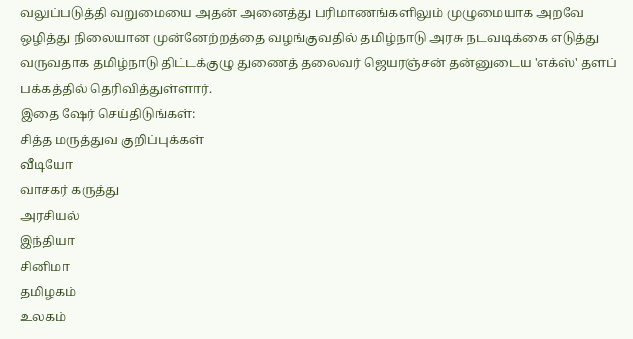வலுப்படுத்தி வறுமையை அதன் அனைத்து பரிமாணங்களிலும் முழுமையாக அறவே ஒழித்து நிலையான முன்னேற்றத்தை வழங்குவதில் தமிழ்நாடு அரசு நடவடிக்கை எடுத்து வருவதாக தமிழ்நாடு திட்டக்குழு துணைத் தலைவர் ஜெயரஞ்சன் தன்னுடைய 'எக்ஸ்' தளப் பக்கத்தில் தெரிவித்துள்ளார்.
இதை ஷேர் செய்திடுங்கள்:
சித்த மருத்துவ குறிப்புக்கள்
வீடியோ
வாசகர் கருத்து
அரசியல்
இந்தியா
சினிமா
தமிழகம்
உலகம்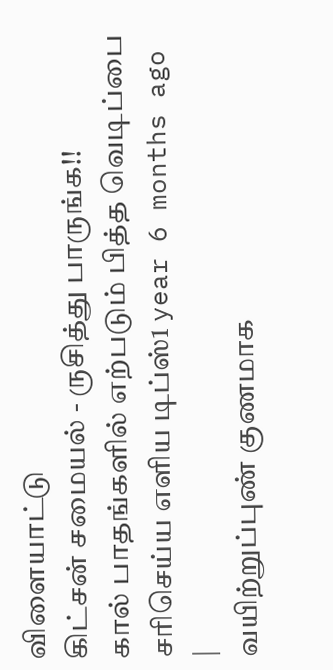விளையாட்டு
கிட்சன் சமையல் - ருசித்து பாருங்க!!
கால் பாதங்களில் எற்படும் பித்த வெடிப்பை சரிசெய்ய எளிய டிப்ஸ்1 year 6 months ago |
வயிற்றுப்புண் குணமாக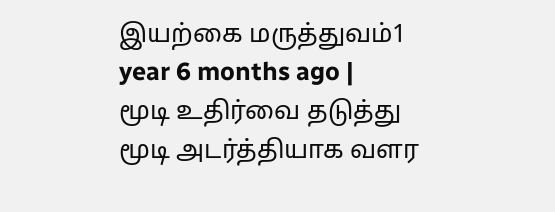இயற்கை மருத்துவம்1 year 6 months ago |
மூடி உதிர்வை தடுத்து மூடி அடர்த்தியாக வளர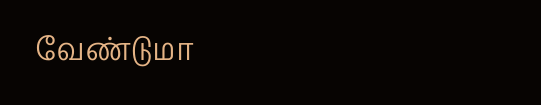வேண்டுமா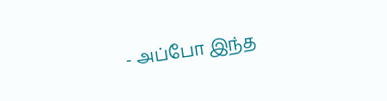- அப்போ இந்த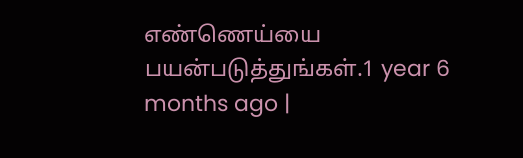எண்ணெய்யை பயன்படுத்துங்கள்.1 year 6 months ago |